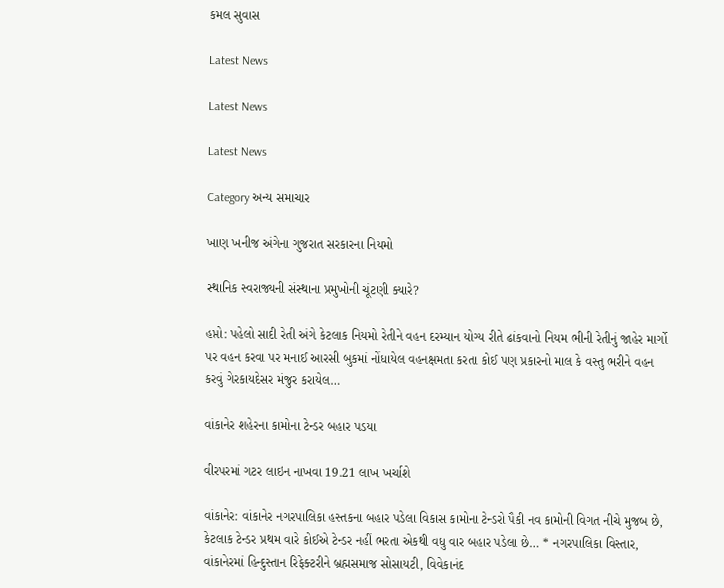કમલ સુવાસ

Latest News

Latest News

Latest News

Category અન્ય સમાચાર

ખાણ ખનીજ અંગેના ગુજરાત સરકારના નિયમો

સ્થાનિક સ્વરાજ્યની સંસ્થાના પ્રમુખોની ચૂંટણી ક્યારે?

હપ્તો: પહેલો સાદી રેતી અંગે કેટલાક નિયમો રેતીને વહન દરમ્યાન યોગ્ય રીતે ઢાંકવાનો નિયમ ભીની રેતીનું જાહેર માર્ગો પર વહન કરવા પર મનાઈ આરસી બુકમાં નોંધાયેલ વહનક્ષમતા કરતા કોઈ પણ પ્રકારનો માલ કે વસ્તુ ભરીને વહન કરવું ગેરકાયદેસર મંજુર કરાયેલ…

વાંકાનેર શહેરના કામોના ટેન્ડર બહાર પડયા

વીરપરમાં ગટર લાઇન નાખવા 19.21 લાખ ખર્ચાશે

વાંકાનેર: વાંકાનેર નગરપાલિકા હસ્તકના બહાર પડેલા વિકાસ કામોના ટેન્ડરો પૈકી નવ કામોની વિગત નીચે મુજબ છે, કેટલાક ટેન્ડર પ્રથમ વારે કોઈએ ટેન્ડર નહીં ભરતા એકથી વધુ વાર બહાર પડેલા છે… * નગરપાલિકા વિસ્તાર, વાંકાનેરમાં હિન્દુસ્તાન રિફેક્ટરીને બ્રહ્મસમાજ સોસાયટી, વિવેકાનંદ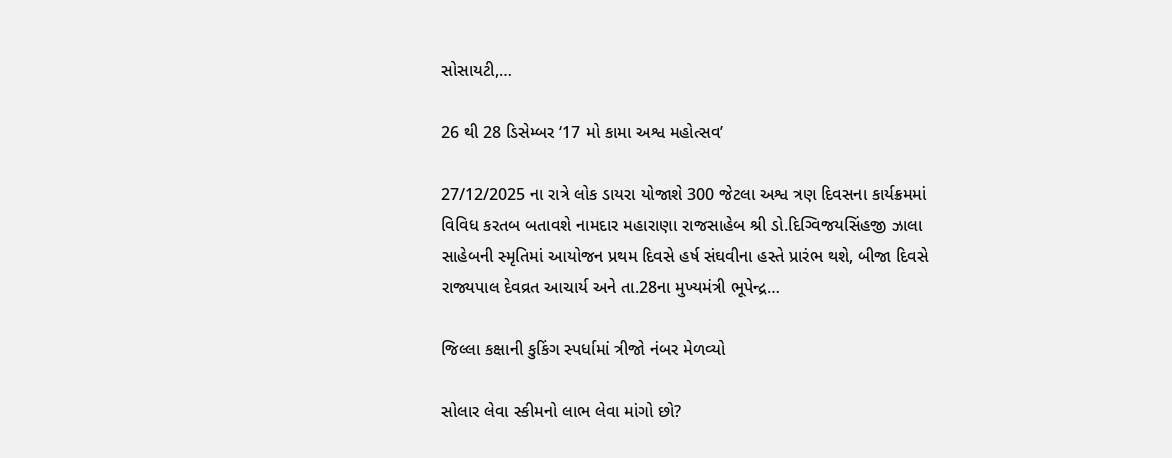સોસાયટી,…

26 થી 28 ડિસેમ્બર ‘17 મો કામા અશ્વ મહોત્સવ’

27/12/2025 ના રાત્રે લોક ડાયરા યોજાશે 300 જેટલા અશ્વ ત્રણ દિવસના કાર્યક્રમમાં વિવિધ કરતબ બતાવશે નામદાર મહારાણા રાજસાહેબ શ્રી ડો.દિગ્વિજયસિંહજી ઝાલા સાહેબની સ્મૃતિમાં આયોજન પ્રથમ દિવસે હર્ષ સંઘવીના હસ્તે પ્રારંભ થશે, બીજા દિવસે રાજ્યપાલ દેવવ્રત આચાર્ય અને તા.28ના મુખ્યમંત્રી ભૂપેન્દ્ર…

જિલ્લા કક્ષાની કુકિંગ સ્પર્ધામાં ત્રીજો નંબર મેળવ્યો

સોલાર લેવા સ્કીમનો લાભ લેવા માંગો છો?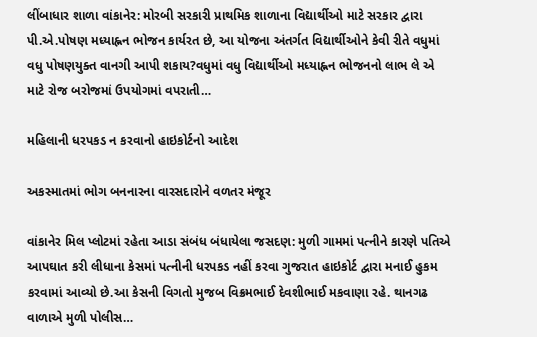લીંબાધાર શાળા વાંકાનેર: મોરબી સરકારી પ્રાથમિક શાળાના વિદ્યાર્થીઓ માટે સરકાર દ્વારા પી.એ.પોષણ મધ્યાહ્નન ભોજન કાર્યરત છે, આ યોજના અંતર્ગત વિદ્યાર્થીઓને કેવી રીતે વધુમાં વધુ પોષણયુક્ત વાનગી આપી શકાય?વધુમાં વધુ વિદ્યાર્થીઓ મધ્યાહ્નન ભોજનનો લાભ લે એ માટે રોજ બરોજમાં ઉપયોગમાં વપરાતી…

મહિલાની ધરપકડ ન કરવાનો હાઇકોર્ટનો આદેશ

અકસ્માતમાં ભોગ બનનારના વારસદારોને વળતર મંજૂર

વાંકાનેર મિલ પ્લોટમાં રહેતા આડા સંબંધ બંધાયેલા જસદણ: મુળી ગામમાં પત્નીને કારણે પતિએ આપઘાત કરી લીધાના કેસમાં પત્નીની ધરપકડ નહીં કરવા ગુજરાત હાઇકોર્ટ દ્વારા મનાઈ હુકમ કરવામાં આવ્યો છે.આ કેસની વિગતો મુજબ વિક્રમભાઈ દેવશીભાઈ મકવાણા રહે. થાનગઢ વાળાએ મુળી પોલીસ…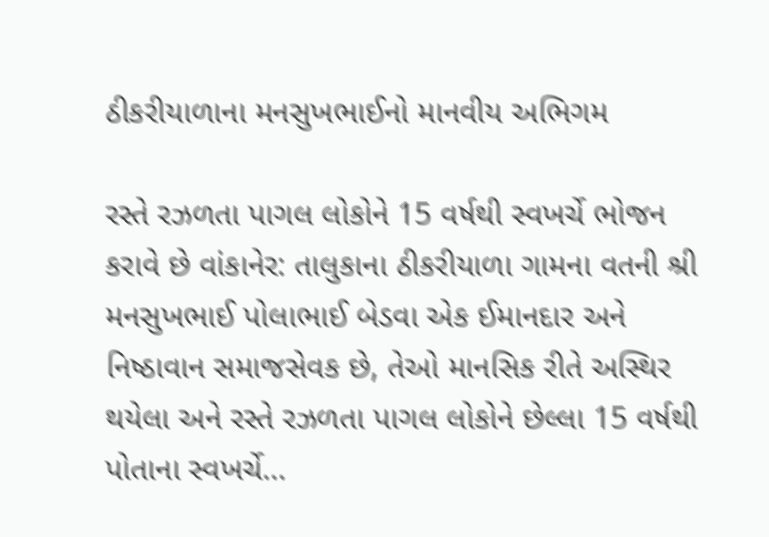ઠીકરીયાળાના મનસુખભાઈનો માનવીય અભિગમ

રસ્તે રઝળતા પાગલ લોકોને 15 વર્ષથી સ્વખર્ચે ભોજન કરાવે છે વાંકાનેર: તાલુકાના ઠીકરીયાળા ગામના વતની શ્રી મનસુખભાઈ પોલાભાઈ બેડવા એક ઈમાનદાર અને નિષ્ઠાવાન સમાજસેવક છે, તેઓ માનસિક રીતે અસ્થિર થયેલા અને રસ્તે રઝળતા પાગલ લોકોને છેલ્લા 15 વર્ષથી પોતાના સ્વખર્ચે…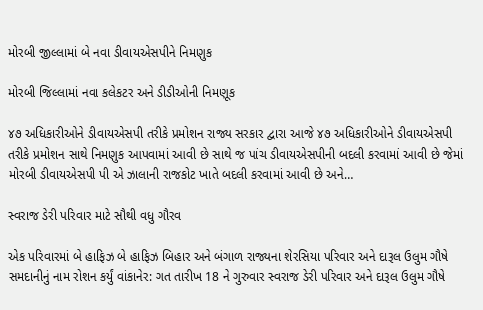મોરબી જીલ્લામાં બે નવા ડીવાયએસપીને નિમણુક

મોરબી જિલ્લામાં નવા કલેકટર અને ડીડીઓની નિમણૂક

૪૭ અધિકારીઓને ડીવાયએસપી તરીકે પ્રમોશન રાજ્ય સરકાર દ્વારા આજે ૪૭ અધિકારીઓને ડીવાયએસપી તરીકે પ્રમોશન સાથે નિમણુક આપવામાં આવી છે સાથે જ પાંચ ડીવાયએસપીની બદલી કરવામાં આવી છે જેમાં મોરબી ડીવાયએસપી પી એ ઝાલાની રાજકોટ ખાતે બદલી કરવામાં આવી છે અને…

સ્વરાજ ડેરી પરિવાર માટે સૌથી વધુ ગૌરવ

એક પરિવારમાં બે હાફિઝ બે હાફિઝ બિહાર અને બંગાળ રાજ્યના શેરસિયા પરિવાર અને દારૂલ ઉલુમ ગૌષે સમદાનીનું નામ રોશન કર્યું વાંકાનેર: ગત તારીખ 18 ને ગુરુવાર સ્વરાજ ડેરી પરિવાર અને દારૂલ ઉલુમ ગૌષે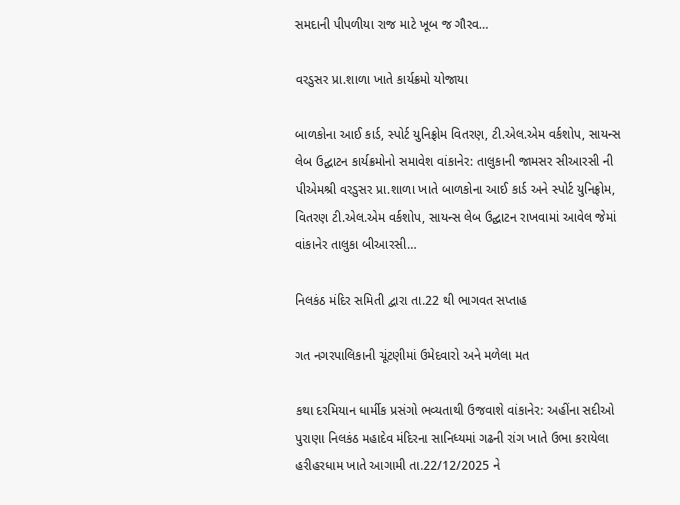સમદાની પીપળીયા રાજ માટે ખૂબ જ ગૌરવ…

વરડુસર પ્રા.શાળા ખાતે કાર્યક્રમો યોજાયા

બાળકોના આઈ કાર્ડ, સ્પોર્ટ યુનિફ્રોમ વિતરણ, ટી.એલ.એમ વર્કશોપ, સાયન્સ લેબ ઉદ્ઘાટન કાર્યક્રમોનો સમાવેશ વાંકાનેર: તાલુકાની જામસર સીઆરસી ની પીએમશ્રી વરડુસર પ્રા.શાળા ખાતે બાળકોના આઈ કાર્ડ અને સ્પોર્ટ યુનિફ્રોમ, વિતરણ ટી.એલ.એમ વર્કશોપ, સાયન્સ લેબ ઉદ્ઘાટન રાખવામાં આવેલ જેમાં વાંકાનેર તાલુકા બીઆરસી…

નિલકંઠ મંદિર સમિતી દ્વારા તા.22 થી ભાગવત સપ્તાહ

ગત નગરપાલિકાની ચૂંટણીમાં ઉમેદવારો અને મળેલા મત

કથા દરમિયાન ધાર્મીક પ્રસંગો ભવ્યતાથી ઉજવાશે વાંકાનેર: અહીંના સદીઓ પુરાણા નિલકંઠ મહાદેવ મંદિરના સાનિધ્યમાં ગઢની રાંગ ખાતે ઉભા કરાયેલા હરીહરધામ ખાતે આગામી તા.22/12/2025 ને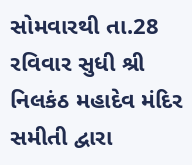સોમવારથી તા.28 રવિવાર સુધી શ્રી નિલકંઠ મહાદેવ મંદિર સમીતી દ્વારા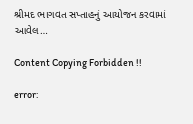શ્રીમદ ભાગવત સપ્તાહનું આયોજન કરવામાં આવેલ…

Content Copying Forbidden !!

error: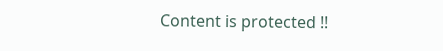Content is protected !!